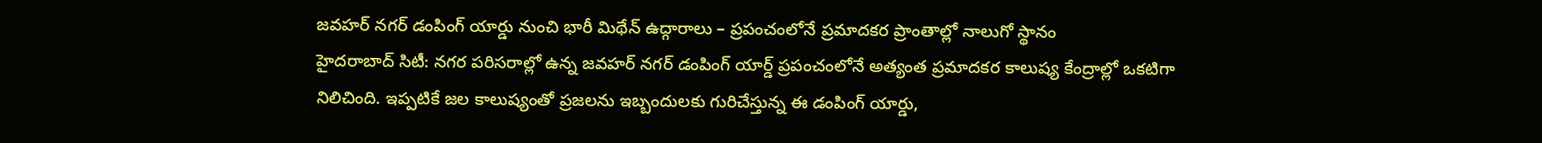జవహర్ నగర్ డంపింగ్ యార్డు నుంచి భారీ మిథేన్ ఉద్గారాలు – ప్రపంచంలోనే ప్రమాదకర ప్రాంతాల్లో నాలుగో స్థానం
హైదరాబాద్ సిటీ: నగర పరిసరాల్లో ఉన్న జవహర్ నగర్ డంపింగ్ యార్డ్ ప్రపంచంలోనే అత్యంత ప్రమాదకర కాలుష్య కేంద్రాల్లో ఒకటిగా నిలిచింది. ఇప్పటికే జల కాలుష్యంతో ప్రజలను ఇబ్బందులకు గురిచేస్తున్న ఈ డంపింగ్ యార్డు,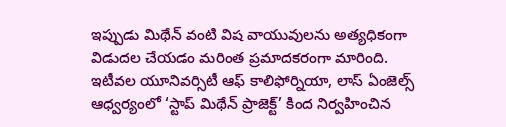ఇప్పుడు మిథేన్ వంటి విష వాయువులను అత్యధికంగా విడుదల చేయడం మరింత ప్రమాదకరంగా మారింది.
ఇటీవల యూనివర్సిటీ ఆఫ్ కాలిఫోర్నియా, లాస్ ఏంజెల్స్ ఆధ్వర్యంలో ‘స్టాప్ మిథేన్ ప్రాజెక్ట్’ కింద నిర్వహించిన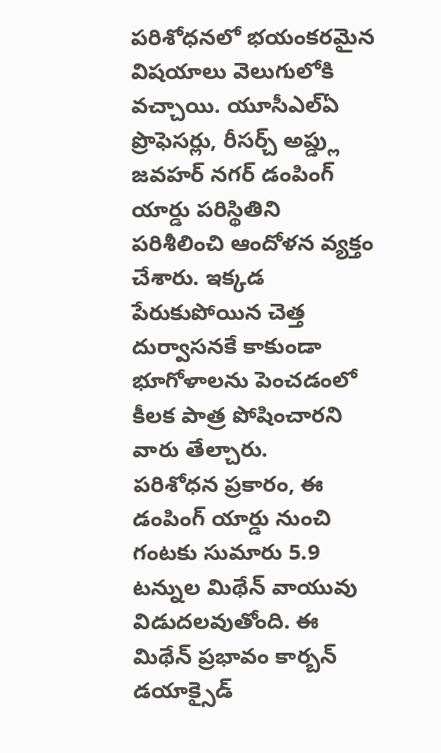పరిశోధనలో భయంకరమైన విషయాలు వెలుగులోకి వచ్చాయి. యూసీఎల్ఏ ప్రొఫెసర్లు, రీసర్చ్ అప్డ్లు జవహర్ నగర్ డంపింగ్ యార్డు పరిస్థితిని పరిశీలించి ఆందోళన వ్యక్తం చేశారు. ఇక్కడ పేరుకుపోయిన చెత్త దుర్వాసనకే కాకుండా భూగోళాలను పెంచడంలో కీలక పాత్ర పోషించారని వారు తేల్చారు.
పరిశోధన ప్రకారం, ఈ డంపింగ్ యార్డు నుంచి గంటకు సుమారు 5.9 టన్నుల మిథేన్ వాయువు విడుదలవుతోంది. ఈ మిథేన్ ప్రభావం కార్బన్ డయాక్సైడ్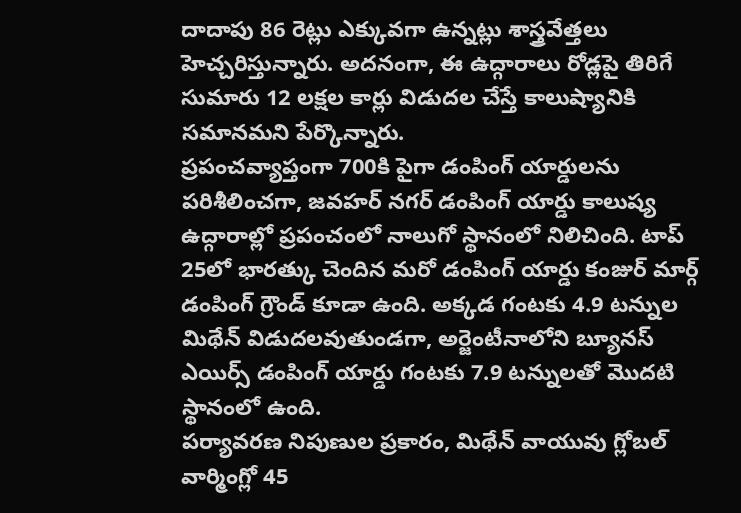దాదాపు 86 రెట్లు ఎక్కువగా ఉన్నట్లు శాస్త్రవేత్తలు హెచ్చరిస్తున్నారు. అదనంగా, ఈ ఉద్గారాలు రోడ్లపై తిరిగే సుమారు 12 లక్షల కార్లు విడుదల చేస్తే కాలుష్యానికి సమానమని పేర్కొన్నారు.
ప్రపంచవ్యాప్తంగా 700కి పైగా డంపింగ్ యార్డులను పరిశీలించగా, జవహర్ నగర్ డంపింగ్ యార్డు కాలుష్య ఉద్గారాల్లో ప్రపంచంలో నాలుగో స్థానంలో నిలిచింది. టాప్ 25లో భారత్కు చెందిన మరో డంపింగ్ యార్డు కంజుర్ మార్గ్ డంపింగ్ గ్రౌండ్ కూడా ఉంది. అక్కడ గంటకు 4.9 టన్నుల మిథేన్ విడుదలవుతుండగా, అర్జెంటీనాలోని బ్యూనస్ ఎయిర్స్ డంపింగ్ యార్డు గంటకు 7.9 టన్నులతో మొదటి స్థానంలో ఉంది.
పర్యావరణ నిపుణుల ప్రకారం, మిథేన్ వాయువు గ్లోబల్ వార్మింగ్లో 45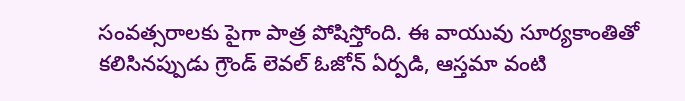సంవత్సరాలకు పైగా పాత్ర పోషిస్తోంది. ఈ వాయువు సూర్యకాంతితో కలిసినప్పుడు గ్రౌండ్ లెవల్ ఓజోన్ ఏర్పడి, ఆస్తమా వంటి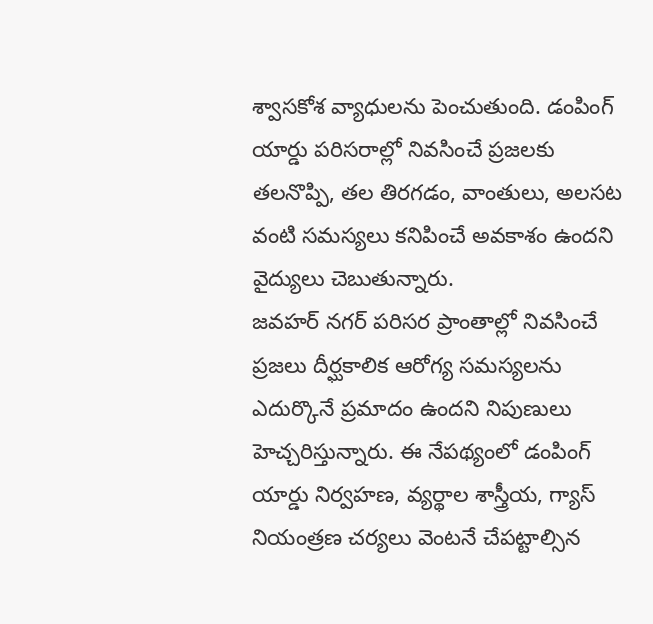శ్వాసకోశ వ్యాధులను పెంచుతుంది. డంపింగ్ యార్డు పరిసరాల్లో నివసించే ప్రజలకు తలనొప్పి, తల తిరగడం, వాంతులు, అలసట వంటి సమస్యలు కనిపించే అవకాశం ఉందని వైద్యులు చెబుతున్నారు.
జవహర్ నగర్ పరిసర ప్రాంతాల్లో నివసించే ప్రజలు దీర్ఘకాలిక ఆరోగ్య సమస్యలను ఎదుర్కొనే ప్రమాదం ఉందని నిపుణులు హెచ్చరిస్తున్నారు. ఈ నేపథ్యంలో డంపింగ్ యార్డు నిర్వహణ, వ్యర్థాల శాస్త్రీయ, గ్యాస్ నియంత్రణ చర్యలు వెంటనే చేపట్టాల్సిన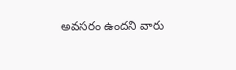అవసరం ఉందని వారు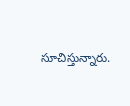సూచిస్తున్నారు.